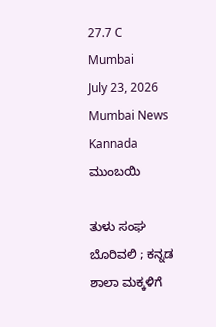27.7 C
Mumbai
July 23, 2026
Mumbai News Kannada
ಮುಂಬಯಿ

ತುಳು ಸಂಘ ಬೊರಿವಲಿ ; ಕನ್ನಡ ಶಾಲಾ ಮಕ್ಕಳಿಗೆ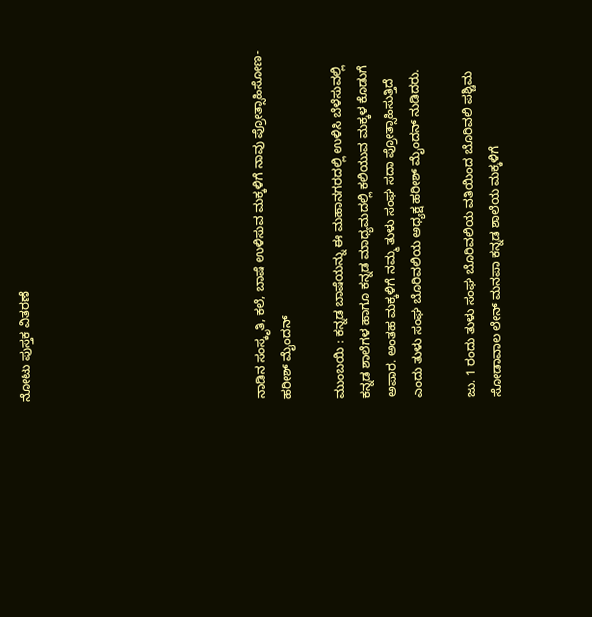ನೋಟು ಪುಸ್ತಕ ವಿತರಣೆ








ನಾಡಿನ ಸಂಸ್ಕೃತಿ, ಕಲೆ, ಬಾಷೆ ಉಳಿಸುವ ಮಕ್ಕಳಿಗೆ ನಾವು ಪ್ರೋತ್ಸಾಹಿಸೋಣ- ಹರೀಶ್ ಮೈಂದನ್

ಮುಂಬಯಿ : ಕನ್ನಡ ಬಾಷೆಯನ್ನು ಈ ಮಹಾನಗರದಲ್ಲಿ ಉಳಿಸಿ ಬೆಳೆಸುವಲ್ಲಿ ಕನ್ನಡ ಶಾಲೆಗಳ ಹಾಗೂ ಕನ್ನಡ ಮಾಧ್ಯಮದಲ್ಲಿ ಕಲಿಯುವ ಮಕ್ಕಳ ಕೊಡುಗೆ ಅಪಾರ. ಅಂತಹ ಮಕ್ಕಳಿಗೆ ನಮ್ಮ ತುಳು ಸಂಘ ಸದಾ ಪ್ರೋತ್ಸಾಹಿಸುತ್ತಿದೆ ಎಂದು ತುಳು ಸಂಘ ಬೊರಿವಲಿಯ ಅಧ್ಯಕ್ಷ ಹರೀಶ್ ಮೈಂದನ್ ನುಡಿದರು.

ಜು. 1 ರಂದು ತುಳು ಸಂಘ ಬೊರಿವಲಿಯ ವತಿಯಿಂದ ಬೊರಿವಲಿ ಪಶ್ಚಿಮ ಸೋಡಾವಾಲ ಲೇನ್ ಮನಪಾ ಕನ್ನಡ ಶಾಲೆಯ ಮಕ್ಕಳಿಗೆ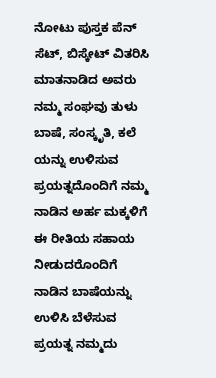ನೋಟು ಪುಸ್ತಕ ಪೆನ್ ಸೆಟ್, ಬಿಸ್ಕೇಟ್ ವಿತರಿಸಿ ಮಾತನಾಡಿದ ಅವರು ನಮ್ಮ ಸಂಘವು ತುಳು ಬಾಷೆ, ಸಂಸ್ಕೃತಿ, ಕಲೆ ಯನ್ನು ಉಳಿಸುವ ಪ್ರಯತ್ನದೊಂದಿಗೆ ನಮ್ಮ ನಾಡಿನ ಅರ್ಹ ಮಕ್ಕಳಿಗೆ ಈ ರೀತಿಯ ಸಹಾಯ ನೀಡುದರೊಂದಿಗೆ ನಾಡಿನ ಬಾಷೆಯನ್ನು ಉಳಿಸಿ ಬೆಳೆಸುವ ಪ್ರಯತ್ನ ನಮ್ಮದು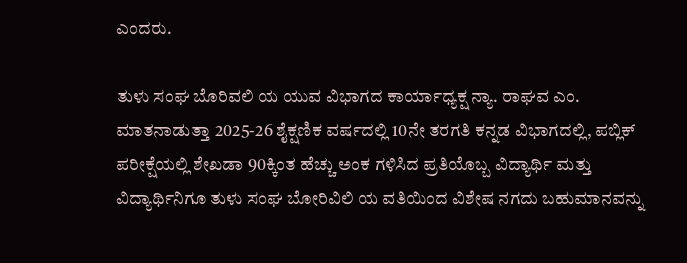ಎಂದರು.

ತುಳು ಸಂಘ ಬೊರಿವಲಿ ಯ ಯುವ ವಿಭಾಗದ ಕಾರ್ಯಾಧ್ಯಕ್ಷ ನ್ಯಾ. ರಾಘವ ಎಂ. ಮಾತನಾಡುತ್ತಾ 2025-26 ಶೈಕ್ಷಣಿಕ ವರ್ಷದಲ್ಲಿ 10ನೇ ತರಗತಿ ಕನ್ನಡ ವಿಭಾಗದಲ್ಲಿ, ಪಬ್ಲಿಕ್ ಪರೀಕ್ಷೆಯಲ್ಲಿ ಶೇಖಡಾ 90ಕ್ಕಿಂತ ಹೆಚ್ಚು ಅಂಕ ಗಳಿಸಿದ ಪ್ರತಿಯೊಬ್ಬ ವಿದ್ಯಾರ್ಥಿ ಮತ್ತು ವಿದ್ಯಾರ್ಥಿನಿಗೂ ತುಳು ಸಂಘ ಬೋರಿವಿಲಿ ಯ ವತಿಯಿಂದ ವಿಶೇಷ ನಗದು ಬಹುಮಾನವನ್ನು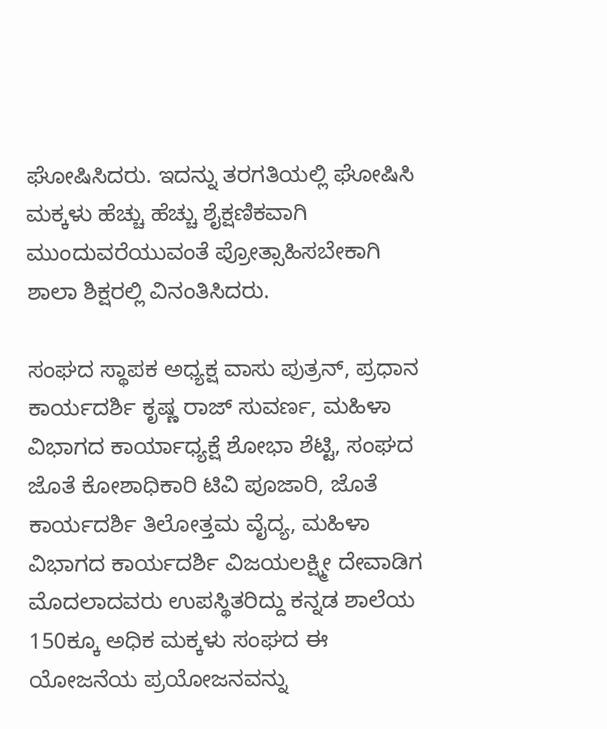ಘೋಷಿಸಿದರು. ಇದನ್ನು ತರಗತಿಯಲ್ಲಿ ಘೋಷಿಸಿ ಮಕ್ಕಳು ಹೆಚ್ಚು ಹೆಚ್ಚು ಶೈಕ್ಷಣಿಕವಾಗಿ ಮುಂದುವರೆಯುವಂತೆ ಪ್ರೋತ್ಸಾಹಿಸಬೇಕಾಗಿ ಶಾಲಾ ಶಿಕ್ಷರಲ್ಲಿ ವಿನಂತಿಸಿದರು.

ಸಂಘದ ಸ್ಥಾಪಕ ಅಧ್ಯಕ್ಷ ವಾಸು ಪುತ್ರನ್, ಪ್ರಧಾನ ಕಾರ್ಯದರ್ಶಿ ಕೃಷ್ಣ ರಾಜ್ ಸುವರ್ಣ, ಮಹಿಳಾ ವಿಭಾಗದ ಕಾರ್ಯಾಧ್ಯಕ್ಷೆ ಶೋಭಾ ಶೆಟ್ಟಿ, ಸಂಘದ ಜೊತೆ ಕೋಶಾಧಿಕಾರಿ ಟಿವಿ ಪೂಜಾರಿ, ಜೊತೆ ಕಾರ್ಯದರ್ಶಿ ತಿಲೋತ್ತಮ ವೈದ್ಯ, ಮಹಿಳಾ ವಿಭಾಗದ ಕಾರ್ಯದರ್ಶಿ ವಿಜಯಲಕ್ಷ್ಮೀ ದೇವಾಡಿಗ ಮೊದಲಾದವರು ಉಪಸ್ಥಿತರಿದ್ದು ಕನ್ನಡ ಶಾಲೆಯ 150ಕ್ಕೂ ಅಧಿಕ ಮಕ್ಕಳು ಸಂಘದ ಈ ಯೋಜನೆಯ ಪ್ರಯೋಜನವನ್ನು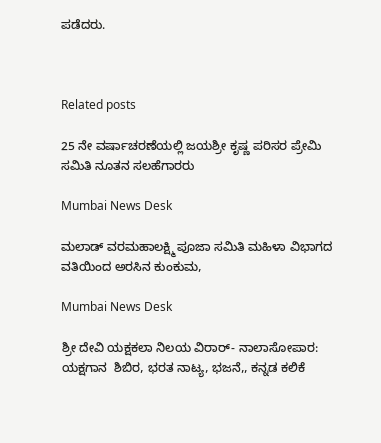ಪಡೆದರು.



Related posts

25 ನೇ ವರ್ಷಾಚರಣೆಯಲ್ಲಿ ಜಯಶ್ರೀ ಕೃಷ್ಣ ಪರಿಸರ ಪ್ರೇಮಿ ಸಮಿತಿ ನೂತನ ಸಲಹೆಗಾರರು

Mumbai News Desk

ಮಲಾಡ್ ವರಮಹಾಲಕ್ಷ್ಮಿ ಪೂಜಾ ಸಮಿತಿ ಮಹಿಳಾ ವಿಭಾಗದ ವತಿಯಿಂದ ಅರಸಿನ ಕುಂಕುಮ,

Mumbai News Desk

ಶ್ರೀ ದೇವಿ ಯಕ್ಷಕಲಾ ನಿಲಯ ವಿರಾರ್- ನಾಲಾಸೋಪಾರ: ಯಕ್ಷಗಾನ  ಶಿಬಿರ, ಭರತ ನಾಟ್ಯ, ಭಜನೆ,, ಕನ್ನಡ ಕಲಿಕೆ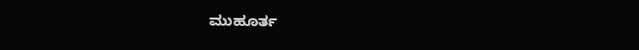ಮುಹೂರ್ತ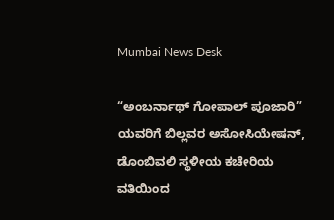Mumbai News Desk

“ಅಂಬರ್ನಾಥ್ ಗೋಪಾಲ್ ಪೂಜಾರಿ” ಯವರಿಗೆ ಬಿಲ್ಲವರ ಅಸೋಸಿಯೇಷನ್, ಡೊಂಬಿವಲಿ ಸ್ಥಳೀಯ ಕಚೇರಿಯ ವತಿಯಿಂದ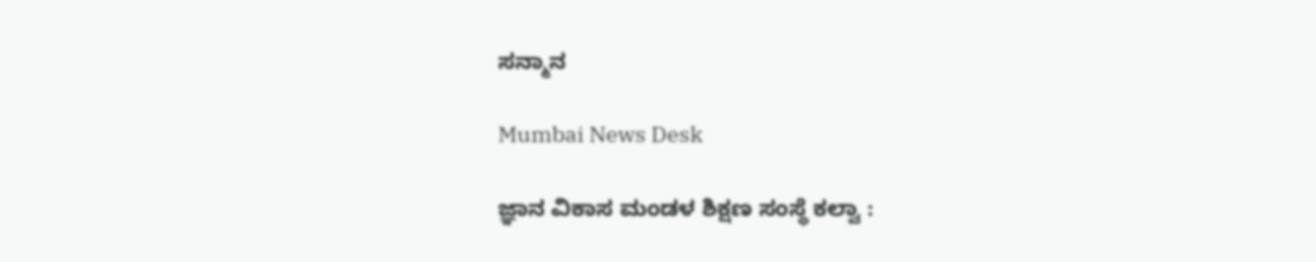ಸನ್ಮಾನ

Mumbai News Desk

ಜ್ಞಾನ ವಿಕಾಸ ಮಂಡಳ ಶಿಕ್ಷಣ ಸಂಸ್ಥೆ ಕಲ್ವಾ :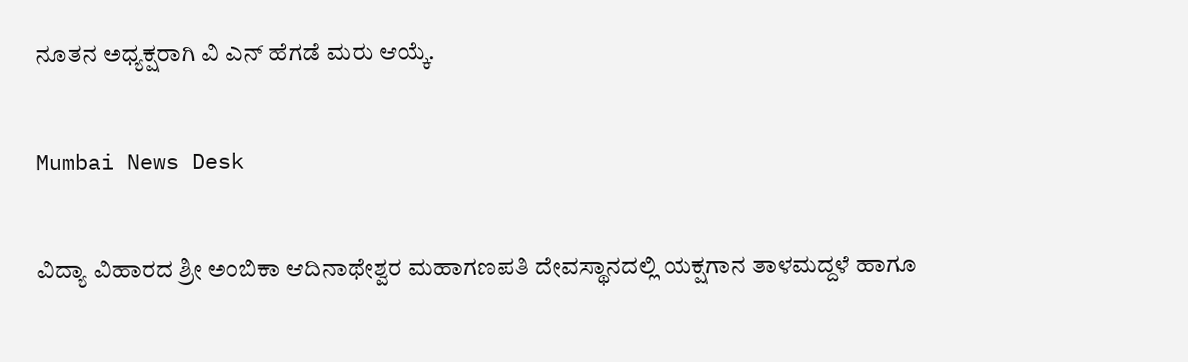ನೂತನ ಅಧ್ಯಕ್ಷರಾಗಿ ವಿ ಎನ್ ಹೆಗಡೆ ಮರು ಆಯ್ಕೆ.

Mumbai News Desk

ವಿದ್ಯಾ ವಿಹಾರದ ಶ್ರೀ ಅಂಬಿಕಾ ಆದಿನಾಥೇಶ್ವರ ಮಹಾಗಣಪತಿ ದೇವಸ್ಥಾನದಲ್ಲಿ ಯಕ್ಷಗಾನ ತಾಳಮದ್ದಳೆ ಹಾಗೂ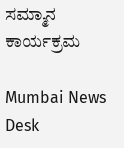ಸಮ್ಮಾನ ಕಾರ್ಯಕ್ರಮ

Mumbai News Desk